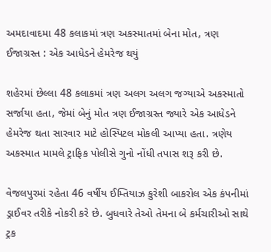અમદાવાદમા 48 કલાકમાં ત્રણ અકસ્માતમાં બેના મોત, ત્રણ ઈજાગ્રસ્ત : એક આધેડને હેમરેજ થયું

શહેરમાં છેલ્લા 48 કલાકમાં ત્રણ અલગ અલગ જગ્યાએ અકસ્માતો સર્જાયા હતા, જેમાં બેનું મોત ત્રણ ઈજાગ્રસ્ત જ્યારે એક આધેડને હેમરેજ થતા સારવાર માટે હોસ્પિટલ મોકલી આપ્યા હતા. ત્રણેય અકસ્માત મામલે ટ્રાફિક પોલીસે ગુનો નોંધી તપાસ શરૂ કરી છે.

વેજલપુરમાં રહેતા 46 વર્ષીય ઈમ્તિયાઝ કુરેશી બાકરોલ એક કંપનીમાં ડ્રાઈવર તરીકે નોકરી કરે છે. બુધવારે તેઓ તેમના બે કર્મચારીઓ સાથે ટ્રક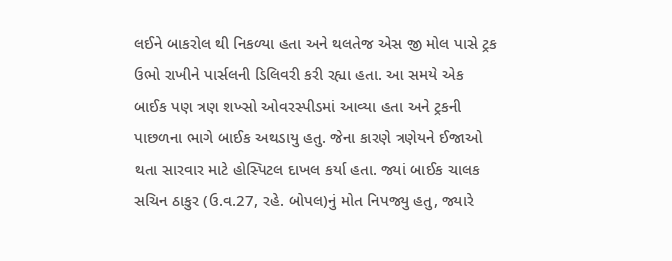લઈને બાકરોલ થી નિકળ્યા હતા અને થલતેજ એસ જી મોલ પાસે ટ્રક ઉભો રાખીને પાર્સલની ડિલિવરી કરી રહ્યા હતા. આ સમયે એક બાઈક પણ ત્રણ શખ્સો ઓવરસ્પીડમાં આવ્યા હતા અને ટ્રકની પાછળના ભાગે બાઈક અથડાયુ હતુ. જેના કારણે ત્રણેયને ઈજાઓ થતા સારવાર માટે હોસ્પિટલ દાખલ કર્યા હતા. જ્યાં બાઈક ચાલક સચિન ઠાકુર (ઉ.વ.27, રહે. બોપલ)નું મોત નિપજ્યુ હતુ, જ્યારે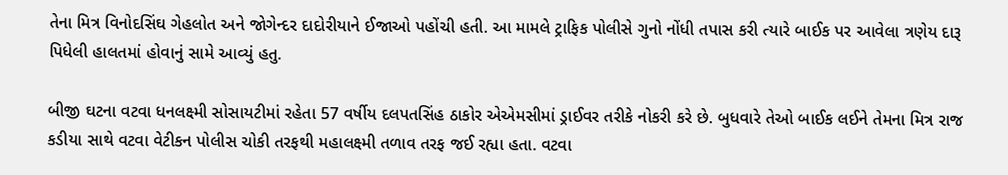તેના મિત્ર વિનોદસિંઘ ગેહલોત અને જોગેન્દર દાદોરીયાને ઈજાઓ પહોંચી હતી. આ મામલે ટ્રાફિક પોલીસે ગુનો નોંધી તપાસ કરી ત્યારે બાઈક પર આવેલા ત્રણેય દારૂ પિધેલી હાલતમાં હોવાનું સામે આવ્યું હતુ.

બીજી ઘટના વટવા ધનલક્ષ્મી સોસાયટીમાં રહેતા 57 વર્ષીય દલપતસિંહ ઠાકોર એએમસીમાં ડ્રાઈવર તરીકે નોકરી કરે છે. બુધવારે તેઓ બાઈક લઈને તેમના મિત્ર રાજ કડીયા સાથે વટવા વેટીકન પોલીસ ચોકી તરફથી મહાલક્ષ્મી તળાવ તરફ જઈ રહ્યા હતા. વટવા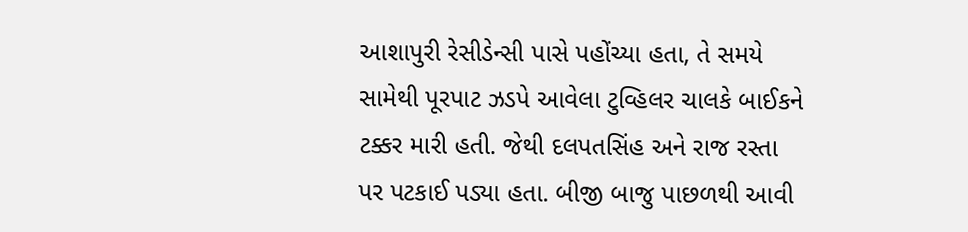આશાપુરી રેસીડેન્સી પાસે પહોંચ્યા હતા, તે સમયે સામેથી પૂરપાટ ઝડપે આવેલા ટુવ્હિલર ચાલકે બાઈકને ટક્કર મારી હતી. જેથી દલપતસિંહ અને રાજ રસ્તા પર પટકાઈ પડ્યા હતા. બીજી બાજુ પાછળથી આવી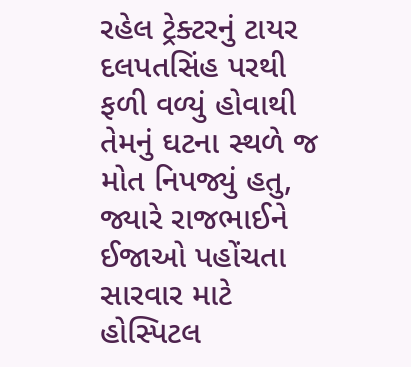રહેલ ટ્રેક્ટરનું ટાયર દલપતસિંહ પરથી ફળી વળ્યું હોવાથી તેમનું ઘટના સ્થળે જ મોત નિપજ્યું હતુ, જ્યારે રાજભાઈને ઈજાઓ પહોંચતા સારવાર માટે હોસ્પિટલ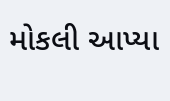મોકલી આપ્યા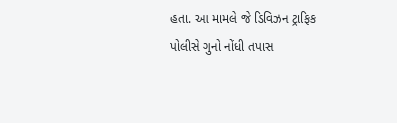હતા. આ મામલે જે ડિવિઝન ટ્રાફિક પોલીસે ગુનો નોંધી તપાસ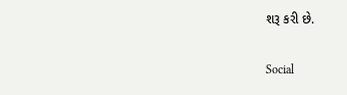શરૂ કરી છે.

Social